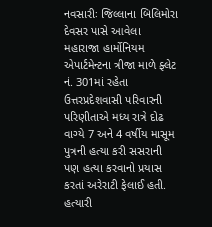નવસારીઃ જિલ્લાના બિલિમોરા દેવસર પાસે આવેલા મહારાજા હાર્મોનિયમ એપાર્ટમેન્ટના ત્રીજા માળે ફ્લેટ નં. 301માં રહેતા ઉત્તરપ્રદેશવાસી પરિવારની પરિણીતાએ મધ્ય રાત્રે દોઢ વાગ્યે 7 અને 4 વર્ષીય માસૂમ પુત્રની હત્યા કરી સસરાની પણ હત્યા કરવાનો પ્રયાસ કરતાં અરેરાટી ફેલાઈ હતી. હત્યારી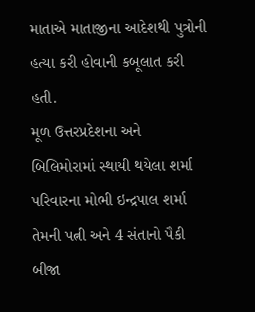માતાએ માતાજીના આદેશથી પુત્રોની હત્યા કરી હોવાની કબૂલાત કરી હતી.
મૂળ ઉત્તરપ્રદેશના અને બિલિમોરામાં સ્થાયી થયેલા શર્મા પરિવારના મોભી ઇન્દ્રપાલ શર્મા તેમની પત્ની અને 4 સંતાનો પૈકી બીજા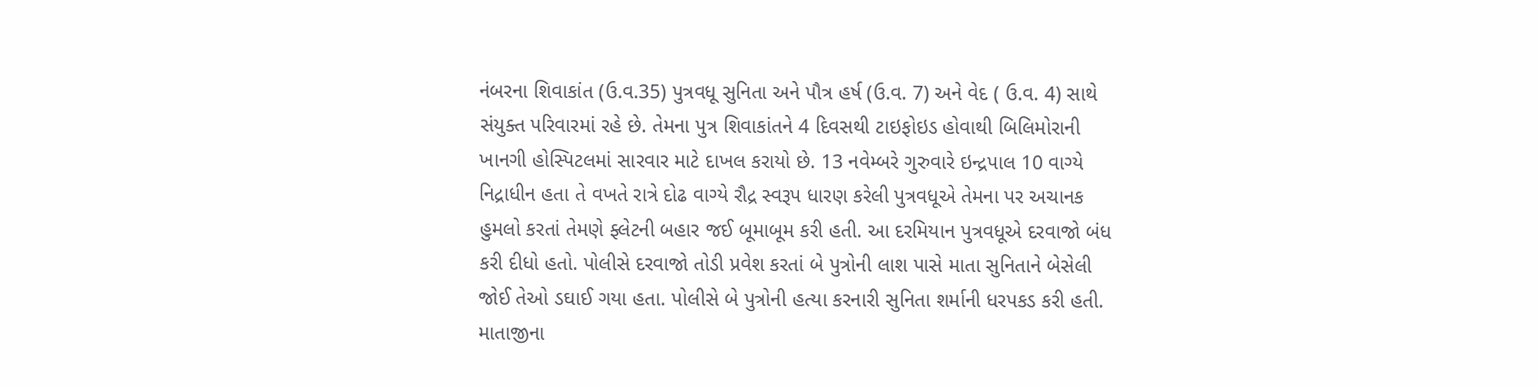નંબરના શિવાકાંત (ઉ.વ.35) પુત્રવધૂ સુનિતા અને પૌત્ર હર્ષ (ઉ.વ. 7) અને વેદ ( ઉ.વ. 4) સાથે સંયુક્ત પરિવારમાં રહે છે. તેમના પુત્ર શિવાકાંતને 4 દિવસથી ટાઇફોઇડ હોવાથી બિલિમોરાની ખાનગી હોસ્પિટલમાં સારવાર માટે દાખલ કરાયો છે. 13 નવેમ્બરે ગુરુવારે ઇન્દ્રપાલ 10 વાગ્યે નિદ્રાધીન હતા તે વખતે રાત્રે દોઢ વાગ્યે રૌદ્ર સ્વરૂપ ધારણ કરેલી પુત્રવધૂએ તેમના પર અચાનક હુમલો કરતાં તેમણે ફ્લેટની બહાર જઈ બૂમાબૂમ કરી હતી. આ દરમિયાન પુત્રવધૂએ દરવાજો બંધ કરી દીધો હતો. પોલીસે દરવાજો તોડી પ્રવેશ કરતાં બે પુત્રોની લાશ પાસે માતા સુનિતાને બેસેલી જોઈ તેઓ ડઘાઈ ગયા હતા. પોલીસે બે પુત્રોની હત્યા કરનારી સુનિતા શર્માની ધરપકડ કરી હતી.
માતાજીના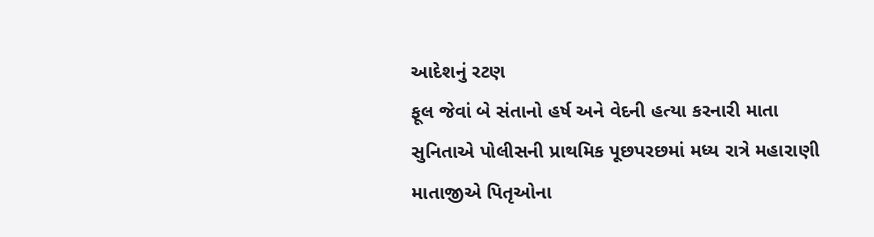આદેશનું રટણ
ફૂલ જેવાં બે સંતાનો હર્ષ અને વેદની હત્યા કરનારી માતા સુનિતાએ પોલીસની પ્રાથમિક પૂછપરછમાં મધ્ય રાત્રે મહારાણી માતાજીએ પિતૃઓના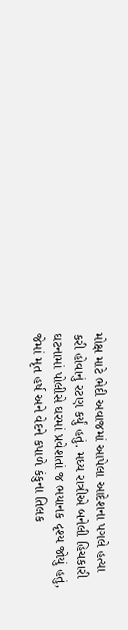મોક્ષ માટે ભેદી અવાજમાં આપેલા આદેશના પગલે હત્યા કરી હોવાનું રટણ કર્યું હતું. મધ્ય રાત્રીએ બનેલી હિચકારી ઘટનામાં પોલીસે ઘરમાં પ્રવેશતાં જ ભયાનક દૃશ્ય જોયું હતું, જેમાં મૃત હર્ષ અને વેદને કપાળે કંકુના તિલક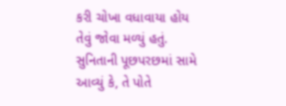કરી ચોખા વધાવાયા હોય તેવું જોવા મળ્યું હતું. સુનિતાની પૂછપરછમાં સામે આવ્યું કે, તે પોતે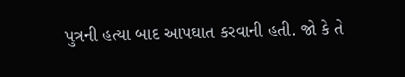પુત્રની હત્યા બાદ આપઘાત કરવાની હતી. જો કે તે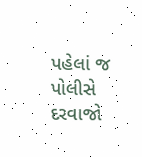પહેલાં જ પોલીસે દરવાજો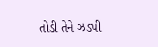તોડી તેને ઝડપી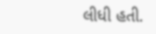લીધી હતી.